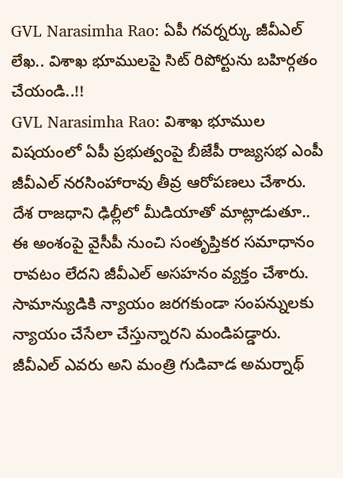GVL Narasimha Rao: ఏపీ గవర్నర్కు జీవీఎల్ లేఖ.. విశాఖ భూములపై సిట్ రిపోర్టును బహిర్గతం చేయండి..!!
GVL Narasimha Rao: విశాఖ భూముల విషయంలో ఏపీ ప్రభుత్వంపై బీజేపీ రాజ్యసభ ఎంపీ జీవీఎల్ నరసింహారావు తీవ్ర ఆరోపణలు చేశారు. దేశ రాజధాని ఢిల్లీలో మీడియాతో మాట్లాడుతూ.. ఈ అంశంపై వైసీపీ నుంచి సంతృప్తికర సమాధానం రావటం లేదని జీవీఎల్ అసహనం వ్యక్తం చేశారు. సామాన్యుడికి న్యాయం జరగకుండా సంపన్నులకు న్యాయం చేసేలా చేస్తున్నారని మండిపడ్డారు. జీవీఎల్ ఎవరు అని మంత్రి గుడివాడ అమర్నాథ్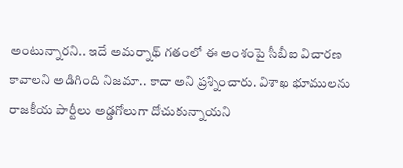అంటున్నారని.. ఇదే అమర్నాథ్ గతంలో ఈ అంశంపై సీబీఐ విచారణ కావాలని అడిగింది నిజమా.. కాదా అని ప్రశ్నించారు. విశాఖ భూములను రాజకీయ పార్టీలు అడ్డగోలుగా దోచుకున్నాయని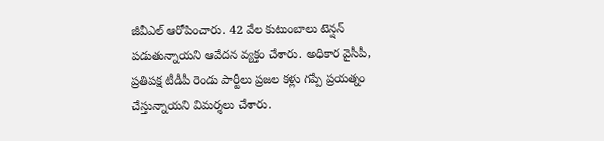జీవీఎల్ ఆరోపించారు. 42 వేల కుటుంబాలు టెన్షన్ పడుతున్నాయని ఆవేదన వ్యక్తం చేశారు. అధికార వైసీపీ, ప్రతిపక్ష టీడీపీ రెండు పార్టీలు ప్రజల కళ్లు గప్పే ప్రయత్నం చేస్తున్నాయని విమర్శలు చేశారు.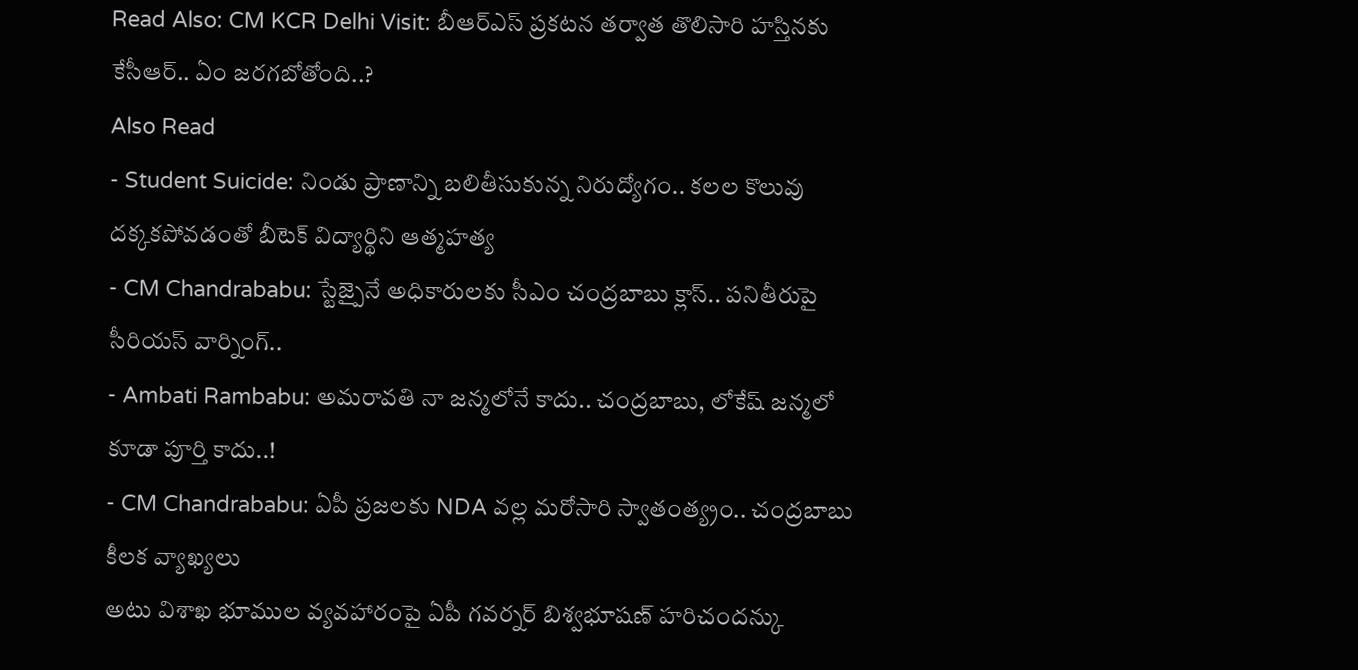Read Also: CM KCR Delhi Visit: బీఆర్ఎస్ ప్రకటన తర్వాత తొలిసారి హస్తినకు కేసీఆర్.. ఏం జరగబోతోంది..?
Also Read
- Student Suicide: నిండు ప్రాణాన్ని బలితీసుకున్న నిరుద్యోగం.. కలల కొలువు దక్కకపోవడంతో బీటెక్ విద్యార్థిని ఆత్మహత్య
- CM Chandrababu: స్టేజ్పైనే అధికారులకు సీఎం చంద్రబాబు క్లాస్.. పనితీరుపై సీరియస్ వార్నింగ్..
- Ambati Rambabu: అమరావతి నా జన్మలోనే కాదు.. చంద్రబాబు, లోకేష్ జన్మలో కూడా పూర్తి కాదు..!
- CM Chandrababu: ఏపీ ప్రజలకు NDA వల్ల మరోసారి స్వాతంత్య్రం.. చంద్రబాబు కీలక వ్యాఖ్యలు
అటు విశాఖ భూముల వ్యవహారంపై ఏపీ గవర్నర్ బిశ్వభూషణ్ హరిచందన్కు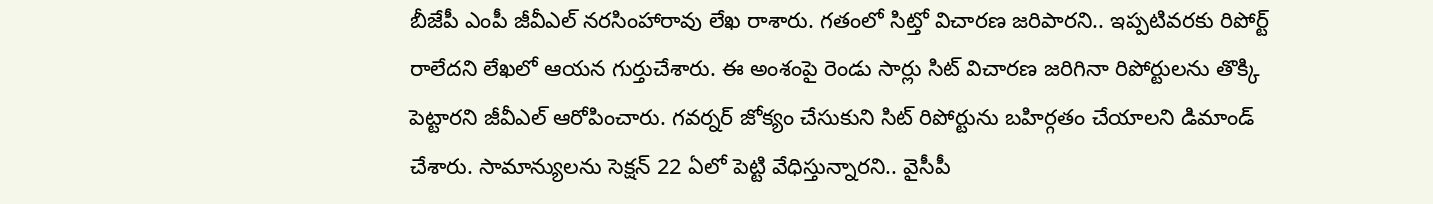బీజేపీ ఎంపీ జీవీఎల్ నరసింహారావు లేఖ రాశారు. గతంలో సిట్తో విచారణ జరిపారని.. ఇప్పటివరకు రిపోర్ట్ రాలేదని లేఖలో ఆయన గుర్తుచేశారు. ఈ అంశంపై రెండు సార్లు సిట్ విచారణ జరిగినా రిపోర్టులను తొక్కి పెట్టారని జీవీఎల్ ఆరోపించారు. గవర్నర్ జోక్యం చేసుకుని సిట్ రిపోర్టును బహిర్గతం చేయాలని డిమాండ్ చేశారు. సామాన్యులను సెక్షన్ 22 ఏలో పెట్టి వేధిస్తున్నారని.. వైసీపీ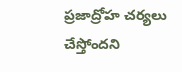ప్రజాద్రోహ చర్యలు చేస్తోందని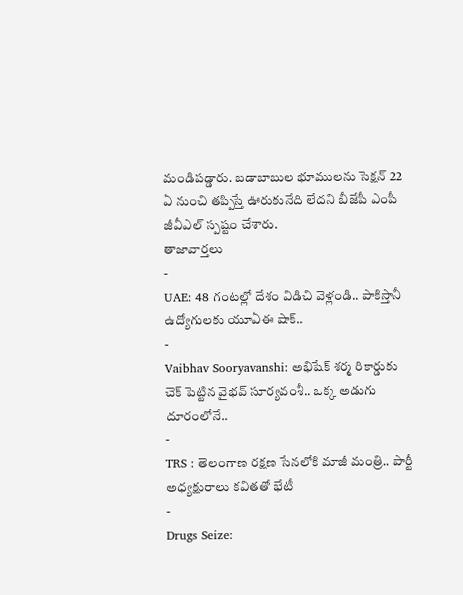మండిపడ్డారు. బడాబాబుల భూములను సెక్షన్ 22 ఏ నుంచి తప్పిస్తే ఊరుకునేది లేదని బీజేపీ ఎంపీ జీవీఎల్ స్పష్టం చేశారు.
తాజావార్తలు
-
UAE: 48 గంటల్లో దేశం విడిచి వెళ్లండి.. పాకిస్తానీ ఉద్యోగులకు యూఏఈ షాక్..
-
Vaibhav Sooryavanshi: అభిషేక్ శర్మ రికార్డుకు చెక్ పెట్టిన వైభవ్ సూర్యవంశీ.. ఒక్క అడుగు దూరంలోనే..
-
TRS : తెలంగాణ రక్షణ సేనలోకి మాజీ మంత్రి.. పార్టీ అధ్యక్షురాలు కవితతో భేటీ
-
Drugs Seize: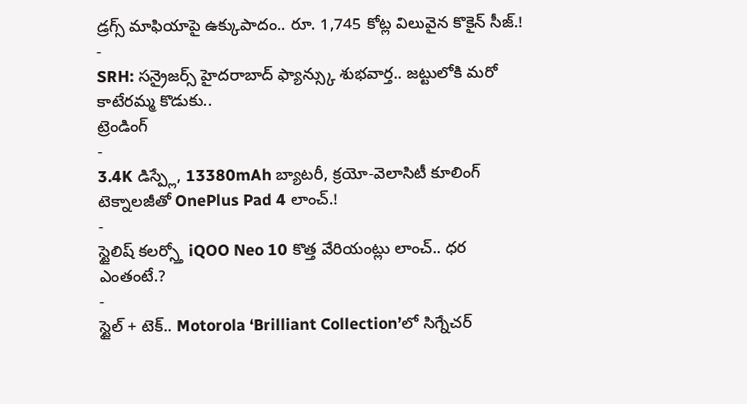డ్రగ్స్ మాఫియాపై ఉక్కుపాదం.. రూ. 1,745 కోట్ల విలువైన కొకైన్ సీజ్.!
-
SRH: సన్రైజర్స్ హైదరాబాద్ ఫ్యాన్స్కు శుభవార్త.. జట్టులోకి మరో కాటేరమ్మ కొడుకు..
ట్రెండింగ్
-
3.4K డిస్ప్లే, 13380mAh బ్యాటరీ, క్రయో-వెలాసిటీ కూలింగ్ టెక్నాలజీతో OnePlus Pad 4 లాంచ్.!
-
స్టైలిష్ కలర్స్తో iQOO Neo 10 కొత్త వేరియంట్లు లాంచ్.. ధర ఎంతంటే.?
-
స్టైల్ + టెక్.. Motorola ‘Brilliant Collection’లో సిగ్నేచర్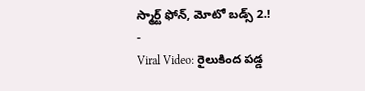స్మార్ట్ ఫోన్, మోటో బడ్స్ 2.!
-
Viral Video: రైలుకింద పడ్డ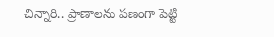చిన్నారి.. ప్రాణాలను పణంగా పెట్టి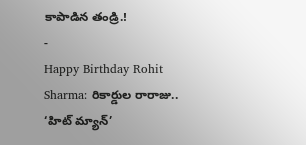కాపాడిన తండ్రి.!
-
Happy Birthday Rohit Sharma: రికార్డుల రారాజు.. ‘హిట్ మ్యాన్’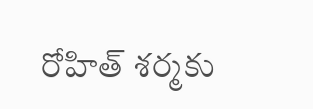రోహిత్ శర్మకు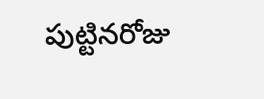పుట్టినరోజు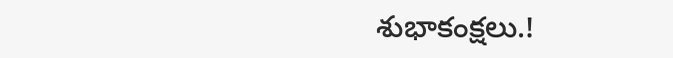శుభాకంక్షలు.!